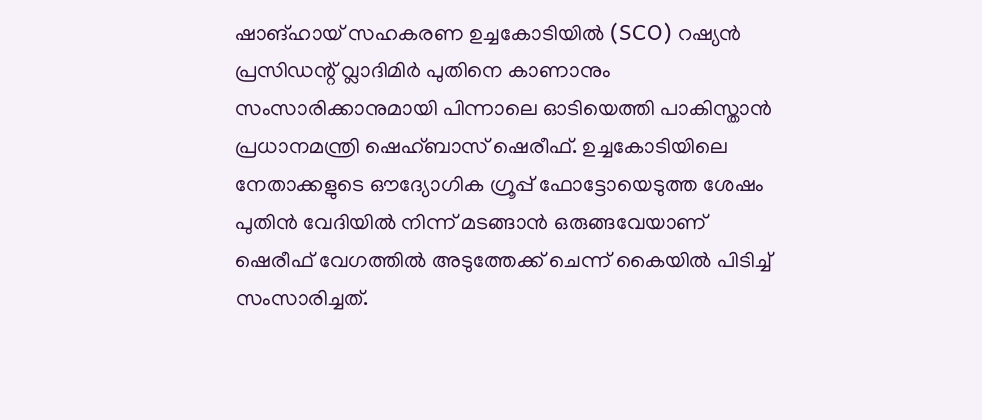ഷാങ്ഹായ് സഹകരണ ഉച്ചകോടിയിൽ (SCO) റഷ്യൻ പ്രസിഡന്റ് വ്ലാദിമിർ പുതിനെ കാണാനും സംസാരിക്കാനുമായി പിന്നാലെ ഓടിയെത്തി പാകിസ്താൻ പ്രധാനമന്ത്രി ഷെഹ്ബാസ് ഷെരീഫ്. ഉച്ചകോടിയിലെ നേതാക്കളുടെ ഔദ്യോഗിക ഗ്രൂപ്പ് ഫോട്ടോയെടുത്ത ശേഷം പുതിൻ വേദിയിൽ നിന്ന് മടങ്ങാൻ ഒരുങ്ങവേയാണ് ഷെരീഫ് വേഗത്തിൽ അടുത്തേക്ക് ചെന്ന് കൈയിൽ പിടിച്ച് സംസാരിച്ചത്.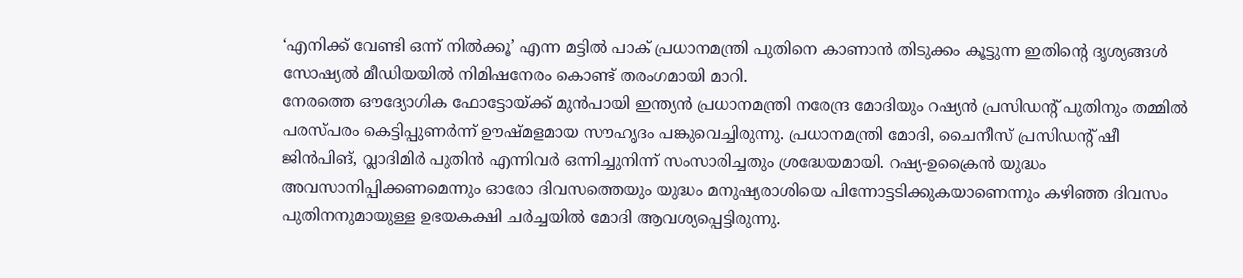‘എനിക്ക് വേണ്ടി ഒന്ന് നിൽക്കൂ’ എന്ന മട്ടിൽ പാക് പ്രധാനമന്ത്രി പുതിനെ കാണാൻ തിടുക്കം കൂട്ടുന്ന ഇതിന്റെ ദൃശ്യങ്ങൾ സോഷ്യൽ മീഡിയയിൽ നിമിഷനേരം കൊണ്ട് തരംഗമായി മാറി.
നേരത്തെ ഔദ്യോഗിക ഫോട്ടോയ്ക്ക് മുൻപായി ഇന്ത്യൻ പ്രധാനമന്ത്രി നരേന്ദ്ര മോദിയും റഷ്യൻ പ്രസിഡന്റ് പുതിനും തമ്മിൽ പരസ്പരം കെട്ടിപ്പുണർന്ന് ഊഷ്മളമായ സൗഹൃദം പങ്കുവെച്ചിരുന്നു. പ്രധാനമന്ത്രി മോദി, ചൈനീസ് പ്രസിഡന്റ് ഷീ ജിൻപിങ്, വ്ലാദിമിർ പുതിൻ എന്നിവർ ഒന്നിച്ചുനിന്ന് സംസാരിച്ചതും ശ്രദ്ധേയമായി. റഷ്യ-ഉക്രൈൻ യുദ്ധം അവസാനിപ്പിക്കണമെന്നും ഓരോ ദിവസത്തെയും യുദ്ധം മനുഷ്യരാശിയെ പിന്നോട്ടടിക്കുകയാണെന്നും കഴിഞ്ഞ ദിവസം പുതിനനുമായുള്ള ഉഭയകക്ഷി ചർച്ചയിൽ മോദി ആവശ്യപ്പെട്ടിരുന്നു.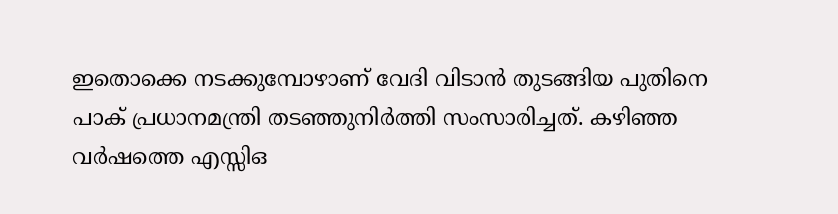ഇതൊക്കെ നടക്കുമ്പോഴാണ് വേദി വിടാൻ തുടങ്ങിയ പുതിനെ പാക് പ്രധാനമന്ത്രി തടഞ്ഞുനിർത്തി സംസാരിച്ചത്. കഴിഞ്ഞ വർഷത്തെ എസ്സിഒ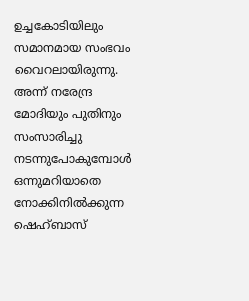ഉച്ചകോടിയിലും സമാനമായ സംഭവം വൈറലായിരുന്നു. അന്ന് നരേന്ദ്ര മോദിയും പുതിനും സംസാരിച്ചു നടന്നുപോകുമ്പോൾ ഒന്നുമറിയാതെ നോക്കിനിൽക്കുന്ന ഷെഹ്ബാസ്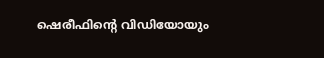ഷെരീഫിന്റെ വിഡിയോയും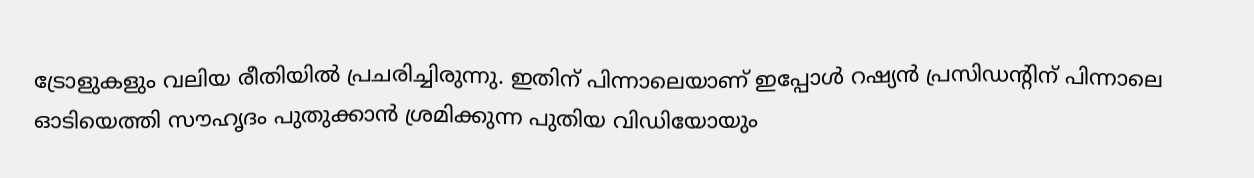ട്രോളുകളും വലിയ രീതിയിൽ പ്രചരിച്ചിരുന്നു. ഇതിന് പിന്നാലെയാണ് ഇപ്പോൾ റഷ്യൻ പ്രസിഡന്റിന് പിന്നാലെ ഓടിയെത്തി സൗഹൃദം പുതുക്കാൻ ശ്രമിക്കുന്ന പുതിയ വിഡിയോയും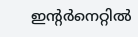ഇന്റർനെറ്റിൽ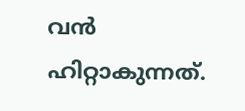വൻ ഹിറ്റാകുന്നത്.